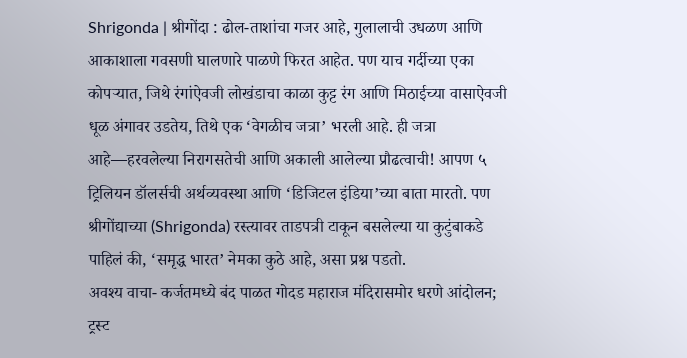Shrigonda | श्रीगोंदा : ढोल-ताशांचा गजर आहे, गुलालाची उधळण आणि आकाशाला गवसणी घालणारे पाळणे फिरत आहेत. पण याच गर्दीच्या एका कोपऱ्यात, जिथे रंगांऐवजी लोखंडाचा काळा कुट्ट रंग आणि मिठाईच्या वासाऐवजी धूळ अंगावर उडतेय, तिथे एक ‘वेगळीच जत्रा’ भरली आहे. ही जत्रा आहे—हरवलेल्या निरागसतेची आणि अकाली आलेल्या प्रौढत्वाची! आपण ५ ट्रिलियन डॉलर्सची अर्थव्यवस्था आणि ‘डिजिटल इंडिया’च्या बाता मारतो. पण श्रीगोंद्याच्या (Shrigonda) रस्त्यावर ताडपत्री टाकून बसलेल्या या कुटुंबाकडे पाहिलं की, ‘समृद्ध भारत’ नेमका कुठे आहे, असा प्रश्न पडतो.
अवश्य वाचा- कर्जतमध्ये बंद पाळत गोदड महाराज मंदिरासमोर धरणे आंदोलन; ट्रस्ट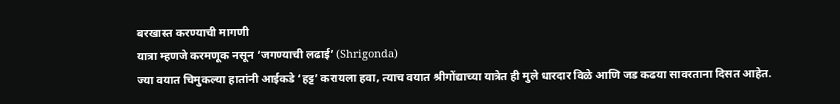बरखास्त करण्याची मागणी
यात्रा म्हणजे करमणूक नसून ‘जगण्याची लढाई’ (Shrigonda)
ज्या वयात चिमुकल्या हातांनी आईकडे ‘हट्ट’ करायला हवा, त्याच वयात श्रीगोंद्याच्या यात्रेत ही मुले धारदार विळे आणि जड कढया सावरताना दिसत आहेत.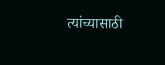त्यांच्यासाठी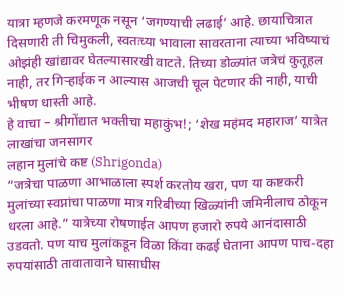यात्रा म्हणजे करमणूक नसून ‘जगण्याची लढाई’ आहे. छायाचित्रात दिसणारी ती चिमुकली, स्वतःच्या भावाला सावरताना त्याच्या भविष्याचं ओझंही खांद्यावर घेतल्यासारखी वाटते. तिच्या डोळ्यांत जत्रेचं कुतूहल नाही, तर गिऱ्हाईक न आल्यास आजची चूल पेटणार की नाही, याची भीषण धास्ती आहे.
हे वाचा – श्रीगोंद्यात भक्तीचा महाकुंभ!; ‘शेख महंमद महाराज’ यात्रेत लाखांचा जनसागर
लहान मुलांचे कष्ट (Shrigonda)
“जत्रेचा पाळणा आभाळाला स्पर्श करतोय खरा, पण या कष्टकरी मुलांच्या स्वप्नांचा पाळणा मात्र गरिबीच्या खिळ्यांनी जमिनीलाच ठोकून धरला आहे.” यात्रेच्या रोषणाईत आपण हजारो रुपये आनंदासाठी उडवतो. पण याच मुलांकडून विळा किंवा कढई घेताना आपण पाच-दहा रुपयांसाठी तावातावाने घासाघीस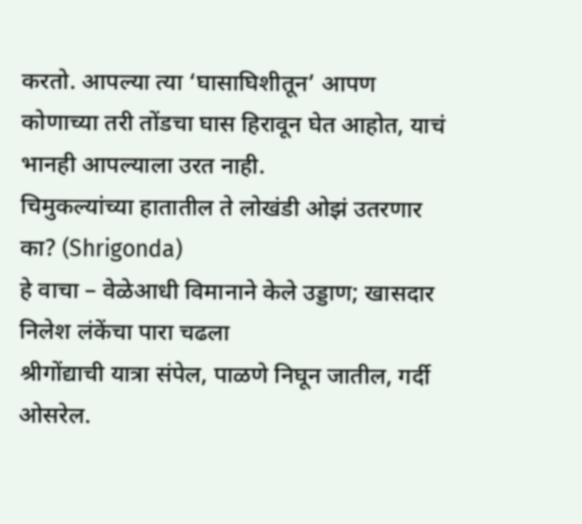करतो. आपल्या त्या ‘घासाघिशीतून’ आपण कोणाच्या तरी तोंडचा घास हिरावून घेत आहोत, याचं भानही आपल्याला उरत नाही.
चिमुकल्यांच्या हातातील ते लोखंडी ओझं उतरणार का? (Shrigonda)
हे वाचा – वेळेआधी विमानाने केले उड्डाण; खासदार निलेश लंकेंचा पारा चढला
श्रीगोंद्याची यात्रा संपेल, पाळणे निघून जातील, गर्दी ओसरेल.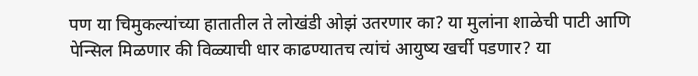पण या चिमुकल्यांच्या हातातील ते लोखंडी ओझं उतरणार का? या मुलांना शाळेची पाटी आणि पेन्सिल मिळणार की विळ्याची धार काढण्यातच त्यांचं आयुष्य खर्ची पडणार? या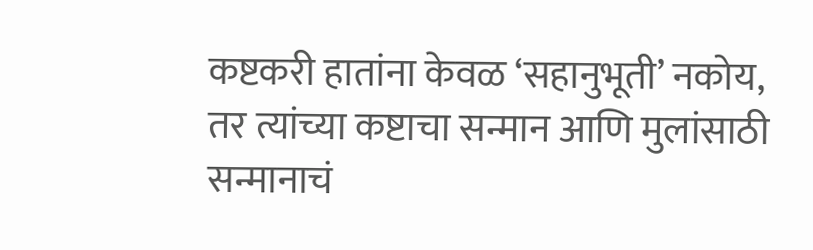कष्टकरी हातांना केवळ ‘सहानुभूती’ नकोय, तर त्यांच्या कष्टाचा सन्मान आणि मुलांसाठी सन्मानाचं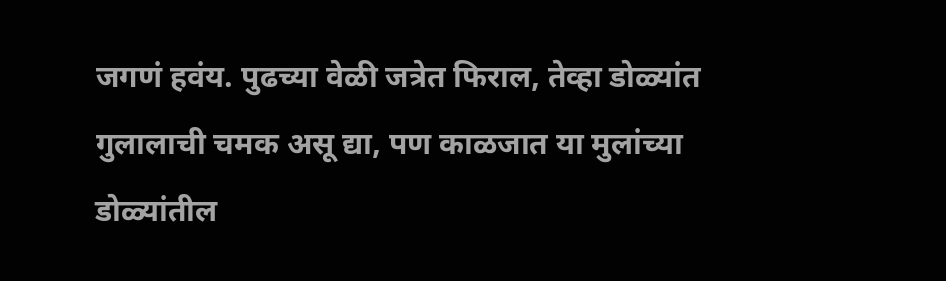जगणं हवंय. पुढच्या वेळी जत्रेत फिराल, तेव्हा डोळ्यांत गुलालाची चमक असू द्या, पण काळजात या मुलांच्या डोळ्यांतील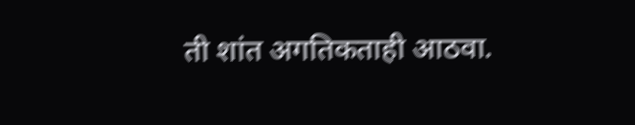ती शांत अगतिकताही आठवा.